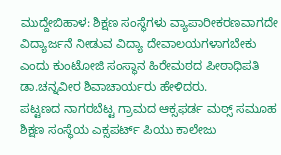ಮುದ್ದೇಬಿಹಾಳ: ಶಿಕ್ಷಣ ಸಂಸ್ಥೆಗಳು ವ್ಯಾಪಾರೀಕರಣವಾಗದೇ ವಿದ್ಯಾರ್ಜನೆ ನೀಡುವ ವಿದ್ಯಾ ದೇವಾಲಯಗಳಾಗಬೇಕು ಎಂದು ಕುಂಟೋಜಿ ಸಂಸ್ಥಾನ ಹಿರೇಮಠದ ಪೀಠಾಧಿಪತಿ ಡಾ.ಚನ್ನವೀರ ಶಿವಾಚಾರ್ಯರು ಹೇಳಿದರು.
ಪಟ್ಟಣದ ನಾಗರಬೆಟ್ಟ ಗ್ರಾಮದ ಆಕ್ಸಫರ್ಡ ಮಠ್ಸ್ ಸಮೂಹ ಶಿಕ್ಷಣ ಸಂಸ್ಥೆಯ ಎಕ್ಸಪರ್ಟ್ ಪಿಯು ಕಾಲೇಜು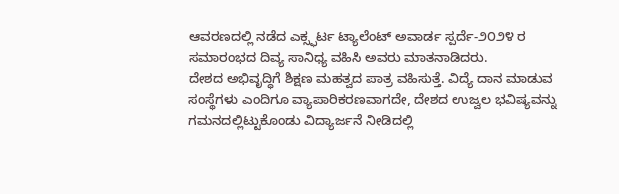ಆವರಣದಲ್ಲಿ ನಡೆದ ಎಕ್ಸ್ಫರ್ಟ ಟ್ಯಾಲೆಂಟ್ ಅವಾರ್ಡ ಸ್ಪರ್ದೆ-೨೦೨೪ ರ ಸಮಾರಂಭದ ದಿವ್ಯ ಸಾನಿಧ್ಯ ವಹಿಸಿ ಅವರು ಮಾತನಾಡಿದರು.
ದೇಶದ ಅಭಿವೃದ್ಧಿಗೆ ಶಿಕ್ಷಣ ಮಹತ್ವದ ಪಾತ್ರ ವಹಿಸುತ್ತೆ. ವಿದ್ಯೆ ದಾನ ಮಾಡುವ ಸಂಸ್ಥೆಗಳು ಎಂದಿಗೂ ವ್ಯಾಪಾರಿಕರಣವಾಗದೇ, ದೇಶದ ಉಜ್ವಲ ಭವಿಷ್ಯವನ್ನು ಗಮನದಲ್ಲಿಟ್ಟುಕೊಂಡು ವಿದ್ಯಾರ್ಜನೆ ನೀಡಿದಲ್ಲಿ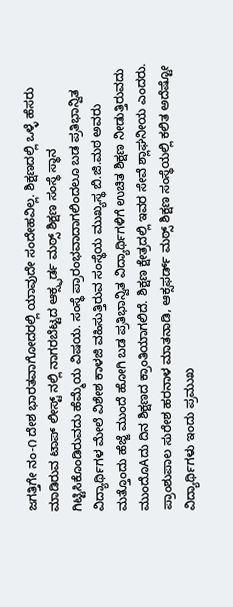ಜಗತ್ತಿಗೇ ನಂ-೧ ದೇಶ ಭಾರತವಾಗೋದರಲ್ಲಿ ಯಾವುದೇ ಸಂದೇಹವಿಲ್ಲ. ಶಿಕ್ಷಣದಲ್ಲಿ ಒಳ್ಳೆ ಹೆಸರು ಮಾಡಿರುವ ಟಾಪ್ ಲೀಸ್ಟ್ ನಲ್ಲಿ ನಾಗರಬೆಟ್ಟದ ಆಕ್ಸ್ಫರ್ಡ ಮಠ್ಸ್ ಶಿಕ್ಷಣ ಸಂಸ್ಥೆ ಸ್ಥಾನ ಗಿಟ್ಟಿಸಿಕೊಂಡಿರುವದು ಹೆಮ್ಮೆಯ ವಿಷಯ. ಸಂಸ್ಥೆ ಪ್ರಾರಂಭವಾದಾಗಲಿಂದಲೂ ಬಡ ಪ್ರತಿಭಾನ್ವಿತ ವಿದ್ಯಾರ್ಥಿಗಳ ಮೇಲೆ ವಿಶೇಶ ಕಾಳಜಿ ವಹಿಸುತ್ತಿರುವ ಸಂಸ್ಥೆಯ ಮುಖ್ಯಸ್ಥ ಬಿ.ಜಿ.ಮಠ ಅವರು ಮತ್ತೊಂದು ಹೆಜ್ಜೆ ಮುಂದೆ ಹೋಗಿ ಬಡ ಪ್ರತಿಭಾನ್ವಿತ ವಿದ್ಯಾರ್ಥಿಗಳಿಗೆ ಉಚಿತ ಶಿಕ್ಷಣ ನೀಡುತ್ತಿರುವದು ಮುಂದೊAದು ದಿನ ಶಿಕ್ಷಣದ ಕ್ರಾಂತಿಯಾಗಲಿದೆ. ಶಿಕ್ಷಣ ಕ್ಷೇತ್ರದಲ್ಲಿ ಇವರ ಸೇವೆ ಶ್ಲಾಘನೀಯ ಎಂದರು.
ಪ್ರಾಂಶುಪಾಲ ಸುರೇಶ ಹರನಾಳ ಮಾತನಾಡಿ, ಆಕ್ಸಫರ್ಡ್ ಮಠ್ಸ್ ಶಿಕ್ಷಣ ಸಂಸ್ಥೆಯಲ್ಲಿ ಕಲಿತ ಅದೆಷ್ಟೋ ವಿದ್ಯಾರ್ಥಿಗಳು ಇಂದು ಪ್ರಮುಖ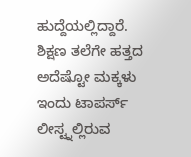ಹುದ್ದೆಯಲ್ಲಿದ್ದಾರೆ. ಶಿಕ್ಷಣ ತಲೆಗೇ ಹತ್ತದ ಅದೆಷ್ಟೋ ಮಕ್ಕಳು ಇಂದು ಟಾಪರ್ಸ್ ಲೀಸ್ಟ್ನಲ್ಲಿರುವ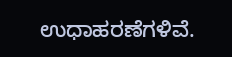ಉಧಾಹರಣೆಗಳಿವೆ.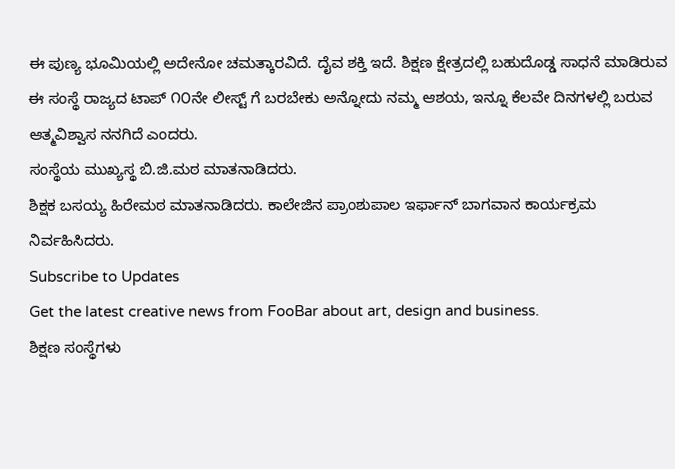ಈ ಪುಣ್ಯ ಭೂಮಿಯಲ್ಲಿ ಅದೇನೋ ಚಮತ್ಕಾರವಿದೆ. ದೈವ ಶಕ್ತಿ ಇದೆ. ಶಿಕ್ಷಣ ಕ್ಷೇತ್ರದಲ್ಲಿ ಬಹುದೊಡ್ಡ ಸಾಧನೆ ಮಾಡಿರುವ ಈ ಸಂಸ್ಥೆ ರಾಜ್ಯದ ಟಾಪ್ ೧೦ನೇ ಲೀಸ್ಟ್ ಗೆ ಬರಬೇಕು ಅನ್ನೋದು ನಮ್ಮ ಆಶಯ, ಇನ್ನೂ ಕೆಲವೇ ದಿನಗಳಲ್ಲಿ ಬರುವ ಆತ್ಮವಿಶ್ವಾಸ ನನಗಿದೆ ಎಂದರು.
ಸಂಸ್ಥೆಯ ಮುಖ್ಯಸ್ಥ ಬಿ.ಜಿ.ಮಠ ಮಾತನಾಡಿದರು.
ಶಿಕ್ಷಕ ಬಸಯ್ಯ ಹಿರೇಮಠ ಮಾತನಾಡಿದರು. ಕಾಲೇಜಿನ ಪ್ರಾಂಶುಪಾಲ ಇರ್ಫಾನ್ ಬಾಗವಾನ ಕಾರ್ಯಕ್ರಮ ನಿರ್ವಹಿಸಿದರು.
Subscribe to Updates
Get the latest creative news from FooBar about art, design and business.
ಶಿಕ್ಷಣ ಸಂಸ್ಥೆಗಳು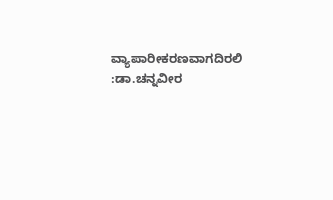ವ್ಯಾಪಾರೀಕರಣವಾಗದಿರಲಿ :ಡಾ.ಚನ್ನವೀರ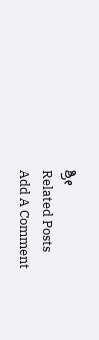ಶ್ರೀ
Related Posts
Add A Comment